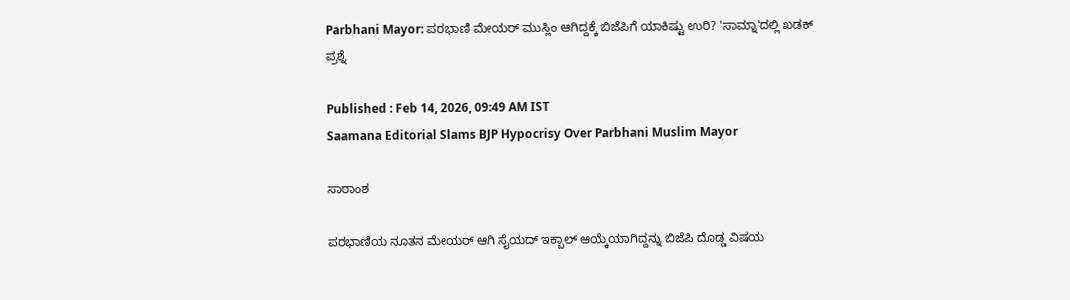Parbhani Mayor: ಪರಭಾಣಿ ಮೇಯರ್ ಮುಸ್ಲಿಂ ಆಗಿದ್ದಕ್ಕೆ ಬಿಜೆಪಿಗೆ ಯಾಕಿಷ್ಟು ಉರಿ? 'ಸಾಮ್ನಾ'ದಲ್ಲಿ ಖಡಕ್ ಪ್ರಶ್ನೆ

Published : Feb 14, 2026, 09:49 AM IST
Saamana Editorial Slams BJP Hypocrisy Over Parbhani Muslim Mayor

ಸಾರಾಂಶ

ಪರಭಾಣಿಯ ನೂತನ ಮೇಯರ್ ಆಗಿ ಸೈಯದ್ ಇಕ್ಬಾಲ್ ಆಯ್ಕೆಯಾಗಿದ್ದನ್ನು ಬಿಜೆಪಿ ದೊಡ್ಡ ವಿಷಯ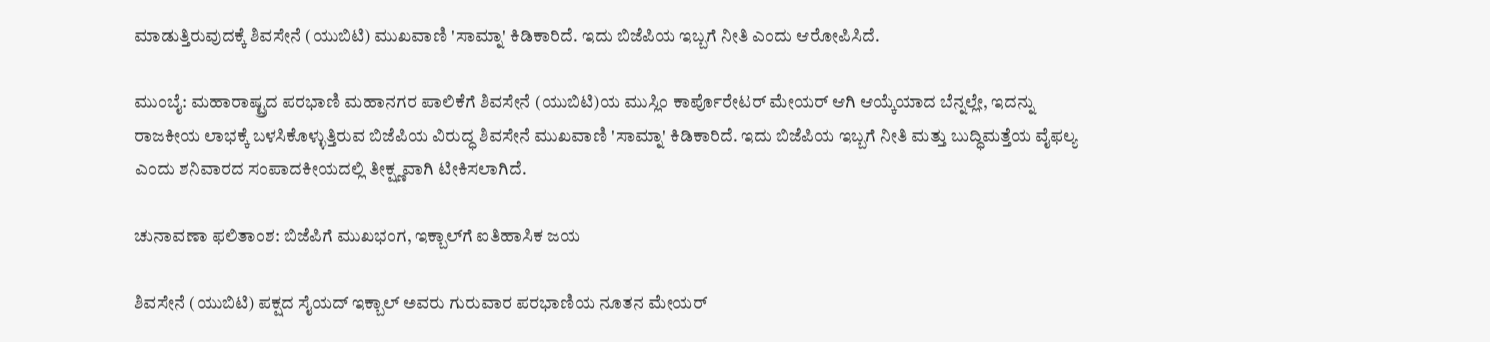ಮಾಡುತ್ತಿರುವುದಕ್ಕೆ ಶಿವಸೇನೆ (ಯುಬಿಟಿ) ಮುಖವಾಣಿ 'ಸಾಮ್ನಾ' ಕಿಡಿಕಾರಿದೆ. ಇದು ಬಿಜೆಪಿಯ ಇಬ್ಬಗೆ ನೀತಿ ಎಂದು ಆರೋಪಿಸಿದೆ.

ಮುಂಬೈ: ಮಹಾರಾಷ್ಟ್ರದ ಪರಭಾಣಿ ಮಹಾನಗರ ಪಾಲಿಕೆಗೆ ಶಿವಸೇನೆ (ಯುಬಿಟಿ)ಯ ಮುಸ್ಲಿಂ ಕಾರ್ಪೊರೇಟರ್ ಮೇಯರ್ ಆಗಿ ಆಯ್ಕೆಯಾದ ಬೆನ್ನಲ್ಲೇ, ಇದನ್ನು ರಾಜಕೀಯ ಲಾಭಕ್ಕೆ ಬಳಸಿಕೊಳ್ಳುತ್ತಿರುವ ಬಿಜೆಪಿಯ ವಿರುದ್ಧ ಶಿವಸೇನೆ ಮುಖವಾಣಿ 'ಸಾಮ್ನಾ' ಕಿಡಿಕಾರಿದೆ. ಇದು ಬಿಜೆಪಿಯ ಇಬ್ಬಗೆ ನೀತಿ ಮತ್ತು ಬುದ್ಧಿಮತ್ತೆಯ ವೈಫಲ್ಯ ಎಂದು ಶನಿವಾರದ ಸಂಪಾದಕೀಯದಲ್ಲಿ ತೀಕ್ಷ್ಣವಾಗಿ ಟೀಕಿಸಲಾಗಿದೆ.

ಚುನಾವಣಾ ಫಲಿತಾಂಶ: ಬಿಜೆಪಿಗೆ ಮುಖಭಂಗ, ಇಕ್ಬಾಲ್‌ಗೆ ಐತಿಹಾಸಿಕ ಜಯ

ಶಿವಸೇನೆ (ಯುಬಿಟಿ) ಪಕ್ಷದ ಸೈಯದ್ ಇಕ್ಬಾಲ್ ಅವರು ಗುರುವಾರ ಪರಭಾಣಿಯ ನೂತನ ಮೇಯರ್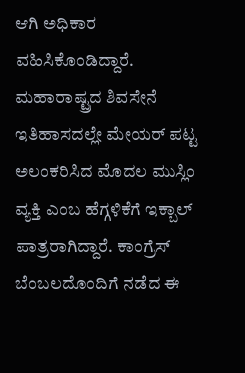ಆಗಿ ಅಧಿಕಾರ ವಹಿಸಿಕೊಂಡಿದ್ದಾರೆ. ಮಹಾರಾಷ್ಟ್ರದ ಶಿವಸೇನೆ ಇತಿಹಾಸದಲ್ಲೇ ಮೇಯರ್ ಪಟ್ಟ ಅಲಂಕರಿಸಿದ ಮೊದಲ ಮುಸ್ಲಿಂ ವ್ಯಕ್ತಿ ಎಂಬ ಹೆಗ್ಗಳಿಕೆಗೆ ಇಕ್ಬಾಲ್ ಪಾತ್ರರಾಗಿದ್ದಾರೆ. ಕಾಂಗ್ರೆಸ್ ಬೆಂಬಲದೊಂದಿಗೆ ನಡೆದ ಈ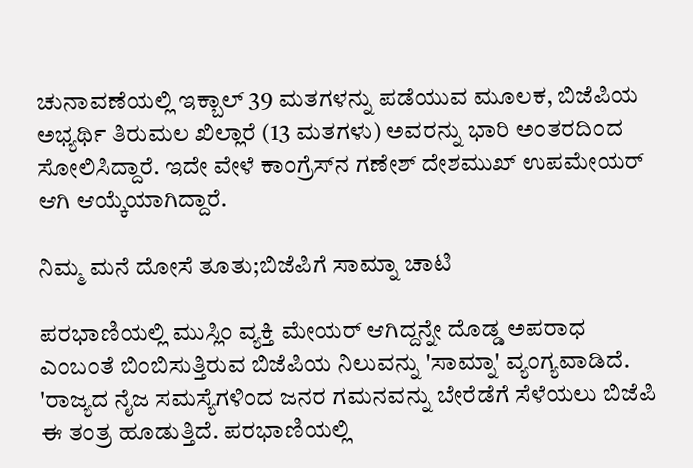ಚುನಾವಣೆಯಲ್ಲಿ ಇಕ್ಬಾಲ್ 39 ಮತಗಳನ್ನು ಪಡೆಯುವ ಮೂಲಕ, ಬಿಜೆಪಿಯ ಅಭ್ಯರ್ಥಿ ತಿರುಮಲ ಖಿಲ್ಲಾರೆ (13 ಮತಗಳು) ಅವರನ್ನು ಭಾರಿ ಅಂತರದಿಂದ ಸೋಲಿಸಿದ್ದಾರೆ. ಇದೇ ವೇಳೆ ಕಾಂಗ್ರೆಸ್‌ನ ಗಣೇಶ್ ದೇಶಮುಖ್ ಉಪಮೇಯರ್ ಆಗಿ ಆಯ್ಕೆಯಾಗಿದ್ದಾರೆ.

ನಿಮ್ಮ ಮನೆ ದೋಸೆ ತೂತು;ಬಿಜೆಪಿಗೆ ಸಾಮ್ನಾ ಚಾಟಿ

ಪರಭಾಣಿಯಲ್ಲಿ ಮುಸ್ಲಿಂ ವ್ಯಕ್ತಿ ಮೇಯರ್ ಆಗಿದ್ದನ್ನೇ ದೊಡ್ಡ ಅಪರಾಧ ಎಂಬಂತೆ ಬಿಂಬಿಸುತ್ತಿರುವ ಬಿಜೆಪಿಯ ನಿಲುವನ್ನು 'ಸಾಮ್ನಾ' ವ್ಯಂಗ್ಯವಾಡಿದೆ. 'ರಾಜ್ಯದ ನೈಜ ಸಮಸ್ಯೆಗಳಿಂದ ಜನರ ಗಮನವನ್ನು ಬೇರೆಡೆಗೆ ಸೆಳೆಯಲು ಬಿಜೆಪಿ ಈ ತಂತ್ರ ಹೂಡುತ್ತಿದೆ. ಪರಭಾಣಿಯಲ್ಲಿ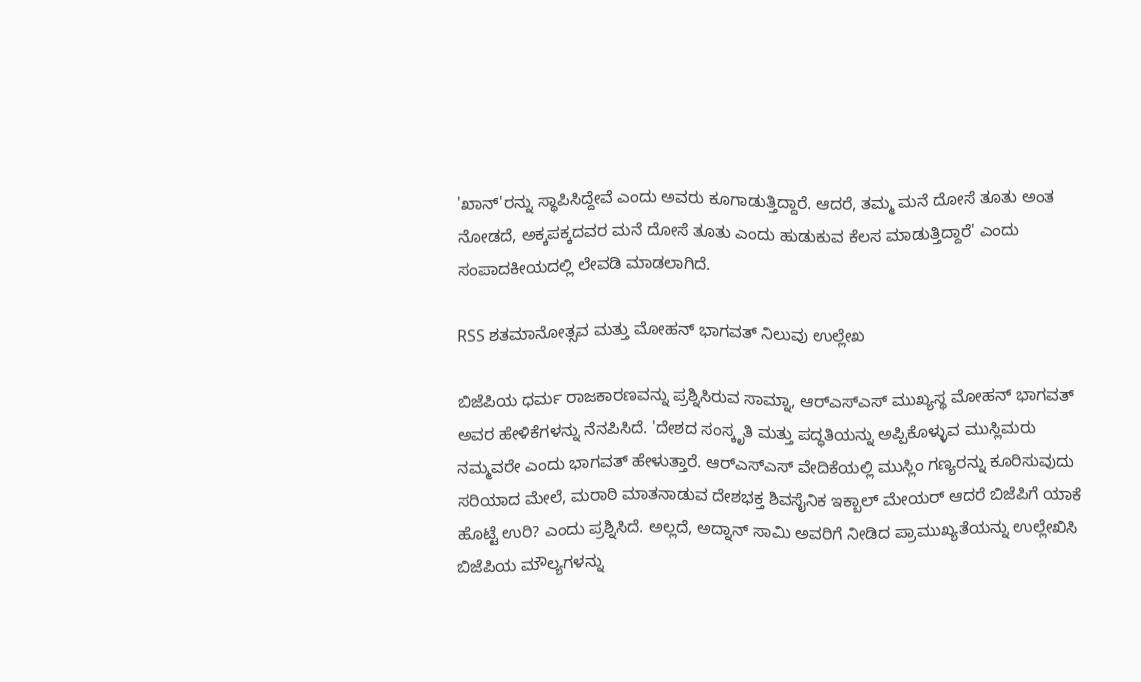'ಖಾನ್'ರನ್ನು ಸ್ಥಾಪಿಸಿದ್ದೇವೆ ಎಂದು ಅವರು ಕೂಗಾಡುತ್ತಿದ್ದಾರೆ. ಆದರೆ, ತಮ್ಮ ಮನೆ ದೋಸೆ ತೂತು ಅಂತ ನೋಡದೆ, ಅಕ್ಕಪಕ್ಕದವರ ಮನೆ ದೋಸೆ ತೂತು ಎಂದು ಹುಡುಕುವ ಕೆಲಸ ಮಾಡುತ್ತಿದ್ದಾರೆ' ಎಂದು ಸಂಪಾದಕೀಯದಲ್ಲಿ ಲೇವಡಿ ಮಾಡಲಾಗಿದೆ.

RSS ಶತಮಾನೋತ್ಸವ ಮತ್ತು ಮೋಹನ್ ಭಾಗವತ್ ನಿಲುವು ಉಲ್ಲೇಖ

ಬಿಜೆಪಿಯ ಧರ್ಮ ರಾಜಕಾರಣವನ್ನು ಪ್ರಶ್ನಿಸಿರುವ ಸಾಮ್ನಾ, ಆರ್‌ಎಸ್‌ಎಸ್‌ ಮುಖ್ಯಸ್ಥ ಮೋಹನ್ ಭಾಗವತ್ ಅವರ ಹೇಳಿಕೆಗಳನ್ನು ನೆನಪಿಸಿದೆ. 'ದೇಶದ ಸಂಸ್ಕೃತಿ ಮತ್ತು ಪದ್ಧತಿಯನ್ನು ಅಪ್ಪಿಕೊಳ್ಳುವ ಮುಸ್ಲಿಮರು ನಮ್ಮವರೇ ಎಂದು ಭಾಗವತ್ ಹೇಳುತ್ತಾರೆ. ಆರ್‌ಎಸ್‌ಎಸ್ ವೇದಿಕೆಯಲ್ಲಿ ಮುಸ್ಲಿಂ ಗಣ್ಯರನ್ನು ಕೂರಿಸುವುದು ಸರಿಯಾದ ಮೇಲೆ, ಮರಾಠಿ ಮಾತನಾಡುವ ದೇಶಭಕ್ತ ಶಿವಸೈನಿಕ ಇಕ್ಬಾಲ್ ಮೇಯರ್ ಆದರೆ ಬಿಜೆಪಿಗೆ ಯಾಕೆ ಹೊಟ್ಟೆ ಉರಿ? ಎಂದು ಪ್ರಶ್ನಿಸಿದೆ. ಅಲ್ಲದೆ, ಅದ್ನಾನ್ ಸಾಮಿ ಅವರಿಗೆ ನೀಡಿದ ಪ್ರಾಮುಖ್ಯತೆಯನ್ನು ಉಲ್ಲೇಖಿಸಿ ಬಿಜೆಪಿಯ ಮೌಲ್ಯಗಳನ್ನು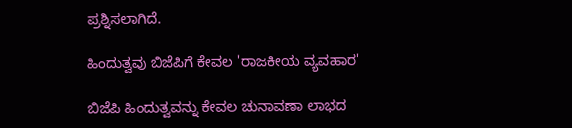ಪ್ರಶ್ನಿಸಲಾಗಿದೆ.

ಹಿಂದುತ್ವವು ಬಿಜೆಪಿಗೆ ಕೇವಲ 'ರಾಜಕೀಯ ವ್ಯವಹಾರ'

ಬಿಜೆಪಿ ಹಿಂದುತ್ವವನ್ನು ಕೇವಲ ಚುನಾವಣಾ ಲಾಭದ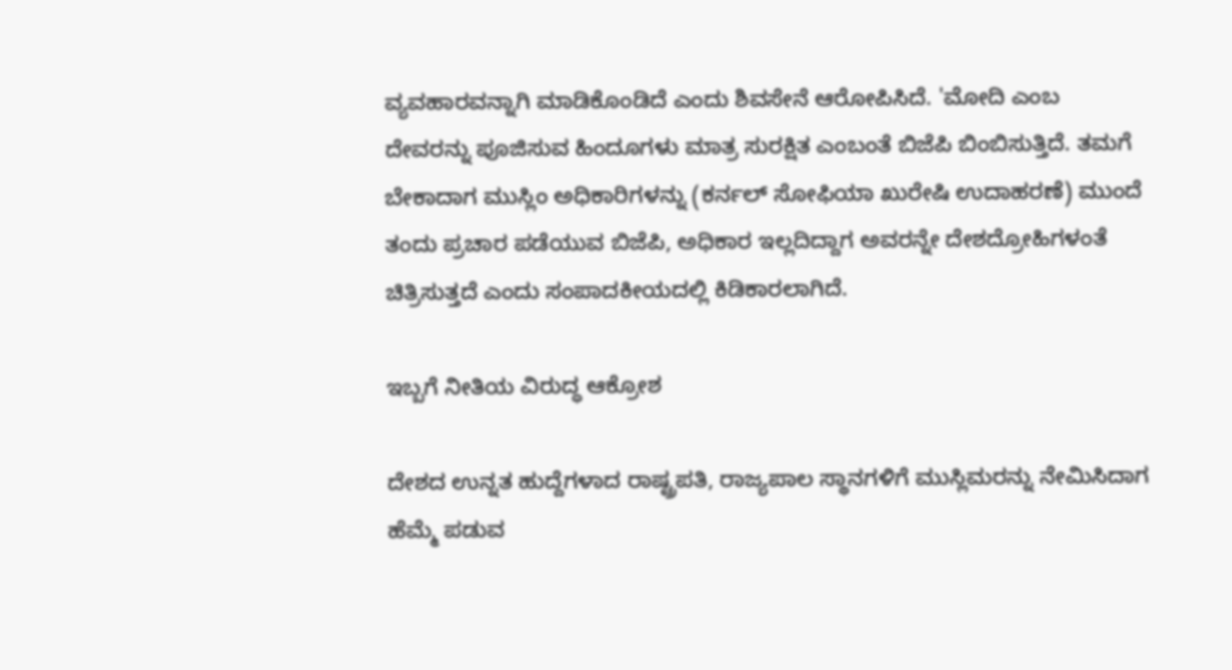ವ್ಯವಹಾರವನ್ನಾಗಿ ಮಾಡಿಕೊಂಡಿದೆ ಎಂದು ಶಿವಸೇನೆ ಆರೋಪಿಸಿದೆ. 'ಮೋದಿ ಎಂಬ ದೇವರನ್ನು ಪೂಜಿಸುವ ಹಿಂದೂಗಳು ಮಾತ್ರ ಸುರಕ್ಷಿತ ಎಂಬಂತೆ ಬಿಜೆಪಿ ಬಿಂಬಿಸುತ್ತಿದೆ. ತಮಗೆ ಬೇಕಾದಾಗ ಮುಸ್ಲಿಂ ಅಧಿಕಾರಿಗಳನ್ನು (ಕರ್ನಲ್ ಸೋಫಿಯಾ ಖುರೇಷಿ ಉದಾಹರಣೆ) ಮುಂದೆ ತಂದು ಪ್ರಚಾರ ಪಡೆಯುವ ಬಿಜೆಪಿ, ಅಧಿಕಾರ ಇಲ್ಲದಿದ್ದಾಗ ಅವರನ್ನೇ ದೇಶದ್ರೋಹಿಗಳಂತೆ ಚಿತ್ರಿಸುತ್ತದೆ ಎಂದು ಸಂಪಾದಕೀಯದಲ್ಲಿ ಕಿಡಿಕಾರಲಾಗಿದೆ.

ಇಬ್ಬಗೆ ನೀತಿಯ ವಿರುದ್ಧ ಆಕ್ರೋಶ

ದೇಶದ ಉನ್ನತ ಹುದ್ದೆಗಳಾದ ರಾಷ್ಟ್ರಪತಿ, ರಾಜ್ಯಪಾಲ ಸ್ಥಾನಗಳಿಗೆ ಮುಸ್ಲಿಮರನ್ನು ನೇಮಿಸಿದಾಗ ಹೆಮ್ಮೆ ಪಡುವ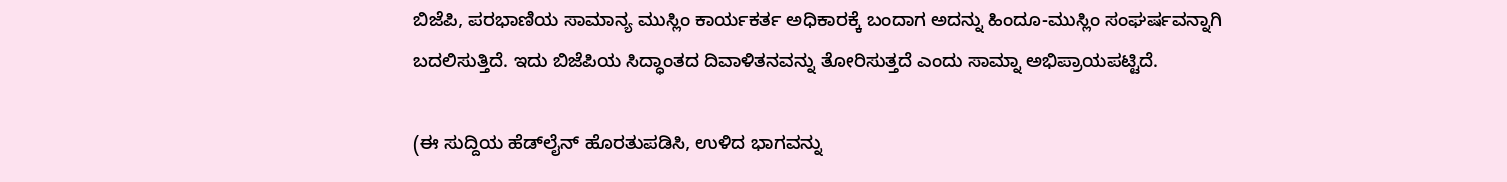ಬಿಜೆಪಿ, ಪರಭಾಣಿಯ ಸಾಮಾನ್ಯ ಮುಸ್ಲಿಂ ಕಾರ್ಯಕರ್ತ ಅಧಿಕಾರಕ್ಕೆ ಬಂದಾಗ ಅದನ್ನು ಹಿಂದೂ-ಮುಸ್ಲಿಂ ಸಂಘರ್ಷವನ್ನಾಗಿ ಬದಲಿಸುತ್ತಿದೆ. ಇದು ಬಿಜೆಪಿಯ ಸಿದ್ಧಾಂತದ ದಿವಾಳಿತನವನ್ನು ತೋರಿಸುತ್ತದೆ ಎಂದು ಸಾಮ್ನಾ ಅಭಿಪ್ರಾಯಪಟ್ಟಿದೆ.

(ಈ ಸುದ್ದಿಯ ಹೆಡ್‌ಲೈನ್ ಹೊರತುಪಡಿಸಿ, ಉಳಿದ ಭಾಗವನ್ನು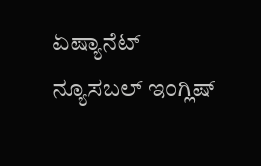ಏಷ್ಯಾನೆಟ್ ನ್ಯೂಸಬಲ್ ಇಂಗ್ಲಿಷ್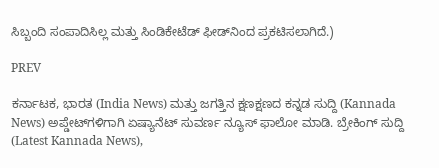ಸಿಬ್ಬಂದಿ ಸಂಪಾದಿಸಿಲ್ಲ ಮತ್ತು ಸಿಂಡಿಕೇಟೆಡ್ ಫೀಡ್‌ನಿಂದ ಪ್ರಕಟಿಸಲಾಗಿದೆ.)

PREV

ಕರ್ನಾಟಕ, ಭಾರತ (India News) ಮತ್ತು ಜಗತ್ತಿನ ಕ್ಷಣಕ್ಷಣದ ಕನ್ನಡ ಸುದ್ದಿ (Kannada News) ಅಪ್ಡೇಟ್‌ಗಳಿಗಾಗಿ ಏಷ್ಯಾನೆಟ್ ಸುವರ್ಣ ನ್ಯೂಸ್‌ ಫಾಲೋ ಮಾಡಿ. ಬ್ರೇಕಿಂಗ್ ಸುದ್ದಿ (Latest Kannada News),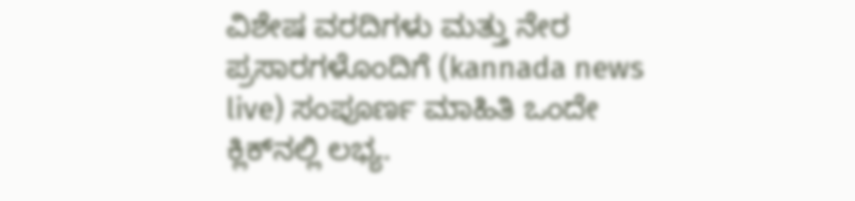ವಿಶೇಷ ವರದಿಗಳು ಮತ್ತು ನೇರ ಪ್ರಸಾರಗಳೊಂದಿಗೆ (kannada news live) ಸಂಪೂರ್ಣ ಮಾಹಿತಿ ಒಂದೇ ಕ್ಲಿಕ್‌ನಲ್ಲಿ ಲಭ್ಯ.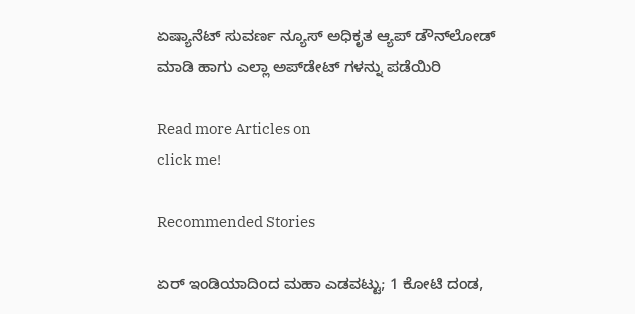ಏಷ್ಯಾನೆಟ್ ಸುವರ್ಣ ನ್ಯೂಸ್ ಅಧಿಕೃತ ಆ್ಯಪ್ ಡೌನ್‌ಲೋಡ್ ಮಾಡಿ ಹಾಗು ಎಲ್ಲಾ ಅಪ್‌ಡೇಟ್ ಗಳನ್ನು ಪಡೆಯಿರಿ

Read more Articles on
click me!

Recommended Stories

ಏರ್ ಇಂಡಿಯಾದಿಂದ ಮಹಾ ಎಡವಟ್ಟು; 1 ಕೋಟಿ ದಂಡ,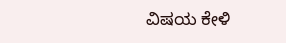ವಿಷಯ ಕೇಳಿ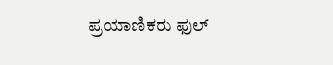ಪ್ರಯಾಣಿಕರು ಫುಲ್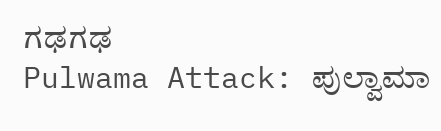ಗಢಗಢ
Pulwama Attack: ಪುಲ್ವಾಮಾ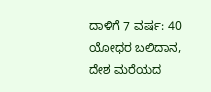ದಾಳಿಗೆ 7 ವರ್ಷ: 40 ಯೋಧರ ಬಲಿದಾನ, ದೇಶ ಮರೆಯದ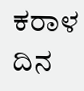ಕರಾಳ ದಿನ